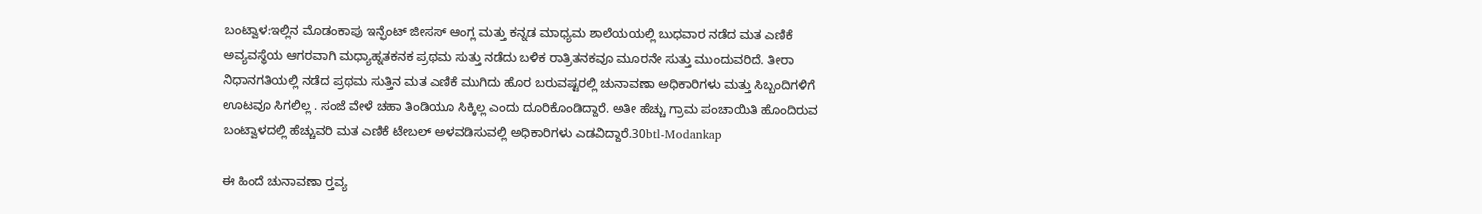ಬಂಟ್ವಾಳ:ಇಲ್ಲಿನ ಮೊಡಂಕಾಪು ಇನ್ಫೆಂಟ್ ಜೀಸಸ್ ಆಂಗ್ಲ ಮತ್ತು ಕನ್ನಡ ಮಾಧ್ಯಮ ಶಾಲೆಯಯಲ್ಲಿ ಬುಧವಾರ ನಡೆದ ಮತ ಎಣಿಕೆ ಅವ್ಯವಸ್ಥೆಯ ಆಗರವಾಗಿ ಮಧ್ಯಾಹ್ನತಕನಕ ಪ್ರಥಮ ಸುತ್ತು ನಡೆದು ಬಳಿಕ ರಾತ್ರಿತನಕವೂ ಮೂರನೇ ಸುತ್ತು ಮುಂದುವರಿದೆ. ತೀರಾ ನಿಧಾನಗತಿಯಲ್ಲಿ ನಡೆದ ಪ್ರಥಮ ಸುತ್ತಿನ ಮತ ಎಣಿಕೆ ಮುಗಿದು ಹೊರ ಬರುವಷ್ಟರಲ್ಲಿ ಚುನಾವಣಾ ಅಧಿಕಾರಿಗಳು ಮತ್ತು ಸಿಬ್ಬಂದಿಗಳಿಗೆ ಊಟವೂ ಸಿಗಲಿಲ್ಲ . ಸಂಜೆ ವೇಳೆ ಚಹಾ ತಿಂಡಿಯೂ ಸಿಕ್ಕಿಲ್ಲ ಎಂದು ದೂರಿಕೊಂಡಿದ್ದಾರೆ. ಅತೀ ಹೆಚ್ಚು ಗ್ರಾಮ ಪಂಚಾಯಿತಿ ಹೊಂದಿರುವ ಬಂಟ್ವಾಳದಲ್ಲಿ ಹೆಚ್ಚುವರಿ ಮತ ಎಣಿಕೆ ಟೇಬಲ್ ಅಳವಡಿಸುವಲ್ಲಿ ಅಧಿಕಾರಿಗಳು ಎಡವಿದ್ದಾರೆ.30btl-Modankap

ಈ ಹಿಂದೆ ಚುನಾವಣಾ ರ‍್ತವ್ಯ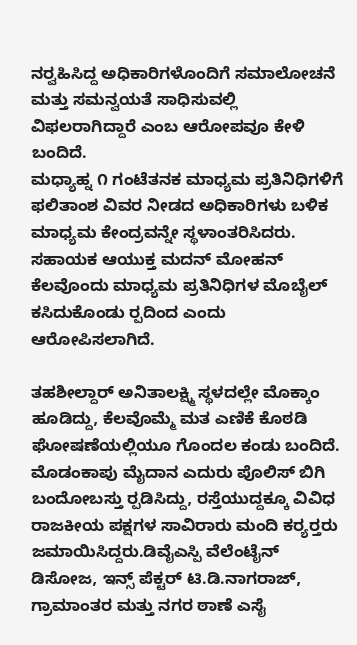ನರ‍್ವಹಿಸಿದ್ದ ಅಧಿಕಾರಿಗಳೊಂದಿಗೆ ಸಮಾಲೋಚನೆ ಮತ್ತು ಸಮನ್ವಯತೆ ಸಾಧಿಸುವಲ್ಲಿ ವಿಫಲರಾಗಿದ್ದಾರೆ ಎಂಬ ಆರೋಪವೂ ಕೇಳಿ ಬಂದಿದೆ.
ಮಧ್ಯಾಹ್ನ ೧ ಗಂಟೆತನಕ ಮಾಧ್ಯಮ ಪ್ರತಿನಿಧಿಗಳಿಗೆ ಫಲಿತಾಂಶ ವಿವರ ನೀಡದ ಅಧಿಕಾರಿಗಳು ಬಳಿಕ ಮಾಧ್ಯಮ ಕೇಂದ್ರವನ್ನೇ ಸ್ಥಳಾಂತರಿಸಿದರು. ಸಹಾಯಕ ಆಯುಕ್ತ ಮದನ್ ಮೋಹನ್ ಕೆಲವೊಂದು ಮಾಧ್ಯಮ ಪ್ರತಿನಿಧಿಗಳ ಮೊಬೈಲ್ ಕಸಿದುಕೊಂಡು ರ‍್ಪದಿಂದ ಎಂದು ಆರೋಪಿಸಲಾಗಿದೆ.

ತಹಶೀಲ್ದಾರ್ ಅನಿತಾಲಕ್ಷ್ಮಿ ಸ್ಥಳದಲ್ಲೇ ಮೊಕ್ಕಾಂ ಹೂಡಿದ್ದು, ಕೆಲವೊಮ್ಮೆ ಮತ ಎಣಿಕೆ ಕೊಠಡಿ ಘೋಷಣೆಯಲ್ಲಿಯೂ ಗೊಂದಲ ಕಂಡು ಬಂದಿದೆ. ಮೊಡಂಕಾಪು ಮೈದಾನ ಎದುರು ಪೊಲಿಸ್ ಬಿಗಿ ಬಂದೋಬಸ್ತು ರ‍್ಪಡಿಸಿದ್ದು, ರಸ್ತೆಯುದ್ದಕ್ಕೂ ವಿವಿಧ ರಾಜಕೀಯ ಪಕ್ಷಗಳ ಸಾವಿರಾರು ಮಂದಿ ಕರ‍್ಯರ‍್ತರು ಜಮಾಯಿಸಿದ್ದರು.ಡಿವೈಎಸ್ಪಿ ವೆಲೆಂಟೈನ್ ಡಿಸೋಜ, ಇನ್ಸ್ ಪೆಕ್ಟರ್ ಟಿ.ಡಿ.ನಾಗರಾಜ್, ಗ್ರಾಮಾಂತರ ಮತ್ತು ನಗರ ಠಾಣೆ ಎಸೈ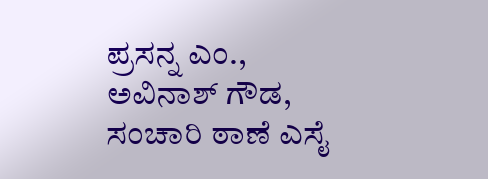ಪ್ರಸನ್ನ ಎಂ., ಅವಿನಾಶ್ ಗೌಡ, ಸಂಚಾರಿ ಠಾಣೆ ಎಸೈ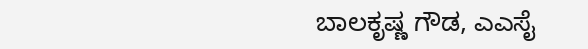ಬಾಲಕೃಷ್ಣ ಗೌಡ, ಎಎಸೈ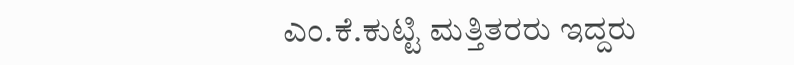ಎಂ.ಕೆ.ಕುಟ್ಟಿ ಮತ್ತಿತರರು ಇದ್ದರು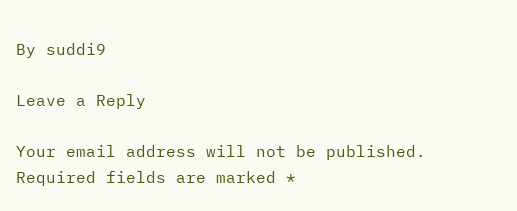By suddi9

Leave a Reply

Your email address will not be published. Required fields are marked *